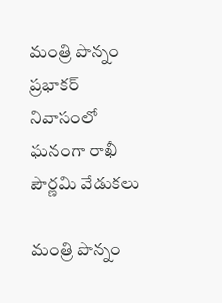మంత్రి పొన్నం ప్రభాకర్  నివాసంలో ఘనంగా రాఖీ పౌర్ణమి వేడుకలు

మంత్రి పొన్నం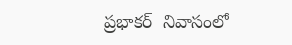ప్రభాకర్  నివాసంలో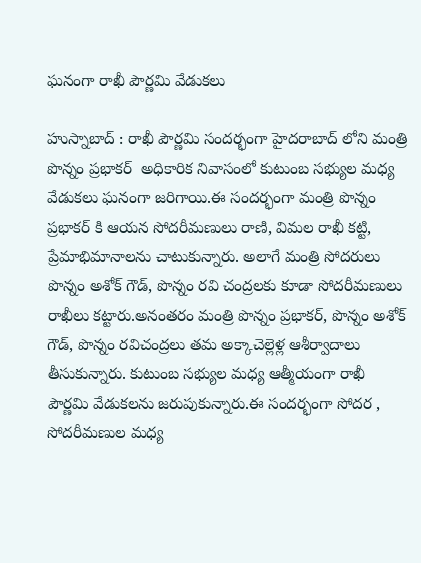ఘనంగా రాఖీ పౌర్ణమి వేడుకలు

హుస్నాబాద్ : రాఖీ పౌర్ణమి సందర్భంగా హైదరాబాద్ లోని మంత్రి పొన్నం ప్రభాకర్  అధికారిక నివాసంలో కుటుంబ సభ్యుల మధ్య వేడుకలు ఘనంగా జరిగాయి.ఈ సందర్భంగా మంత్రి పొన్నం ప్రభాకర్ కి ఆయన సోదరీమణులు రాణి, విమల రాఖీ కట్టి, ప్రేమాభిమానాలను చాటుకున్నారు. అలాగే మంత్రి సోదరులు పొన్నం అశోక్ గౌడ్, పొన్నం రవి చంద్రలకు కూడా సోదరీమణులు రాఖీలు కట్టారు.అనంతరం మంత్రి పొన్నం ప్రభాకర్, పొన్నం అశోక్ గౌడ్, పొన్నం రవిచంద్రలు తమ అక్కాచెల్లెళ్ల ఆశీర్వాదాలు తీసుకున్నారు. కుటుంబ సభ్యుల మధ్య ఆత్మీయంగా రాఖీ పౌర్ణమి వేడుకలను జరుపుకున్నారు.ఈ సందర్భంగా సోదర , సోదరీమణుల మధ్య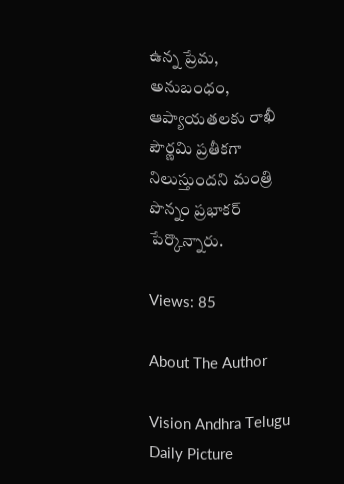ఉన్న ప్రేమ, అనుబంధం, ఆప్యాయతలకు రాఖీ పౌర్ణమి ప్రతీకగా నిలుస్తుందని మంత్రి పొన్నం ప్రభాకర్ పేర్కొన్నారు.

Views: 85

About The Author

Vision Andhra Telugu Daily Picture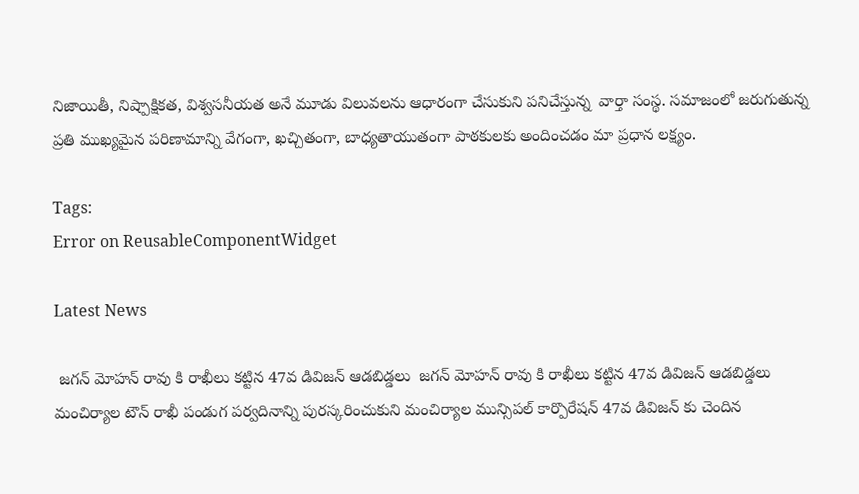నిజాయితీ, నిష్పాక్షికత, విశ్వసనీయత అనే మూడు విలువలను ఆధారంగా చేసుకుని పనిచేస్తున్న  వార్తా సంస్థ. సమాజంలో జరుగుతున్న ప్రతి ముఖ్యమైన పరిణామాన్ని వేగంగా, ఖచ్చితంగా, బాధ్యతాయుతంగా పాఠకులకు అందించడం మా ప్రధాన లక్ష్యం.

Tags:
Error on ReusableComponentWidget

Latest News

 జగన్ మోహన్ రావు కి రాఖీలు కట్టిన 47వ డివిజన్ ఆడబిడ్డలు  జగన్ మోహన్ రావు కి రాఖీలు కట్టిన 47వ డివిజన్ ఆడబిడ్డలు
మంచిర్యాల టౌన్ రాఖీ పండుగ పర్వదినాన్ని పురస్కరించుకుని మంచిర్యాల మున్సిపల్ కార్పొరేషన్ 47వ డివిజన్ కు చెందిన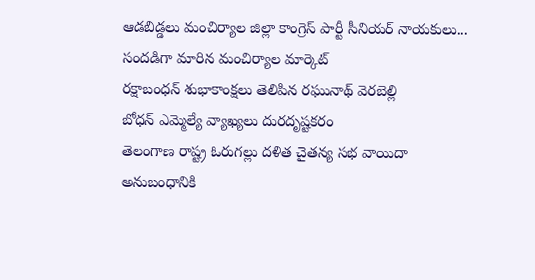ఆడబిడ్డలు మంచిర్యాల జిల్లా కాంగ్రెస్ పార్టీ సీనియర్ నాయకులు...
సందడిగా మారిన మంచిర్యాల మార్కెట్
రక్షాబంధన్ శుభాకాంక్షలు తెలిపిన రఘునాథ్ వెరబెల్లి
బోధన్‌ ఎమ్మెల్యే వ్యాఖ్యలు దురదృష్టకరం
తెలంగాణ రాష్ట్ర ఓరుగల్లు దళిత చైతన్య సభ వాయిదా
అనుబంధానికి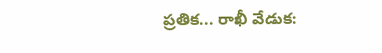ప్రతిక... రాఖీ వేడుక: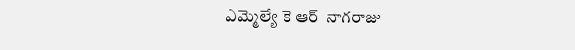ఎమ్మెల్యే కె ఆర్  నాగరాజు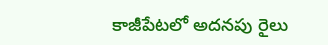కాజీపేటలో అదనపు రైలు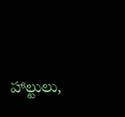హాల్టులు,